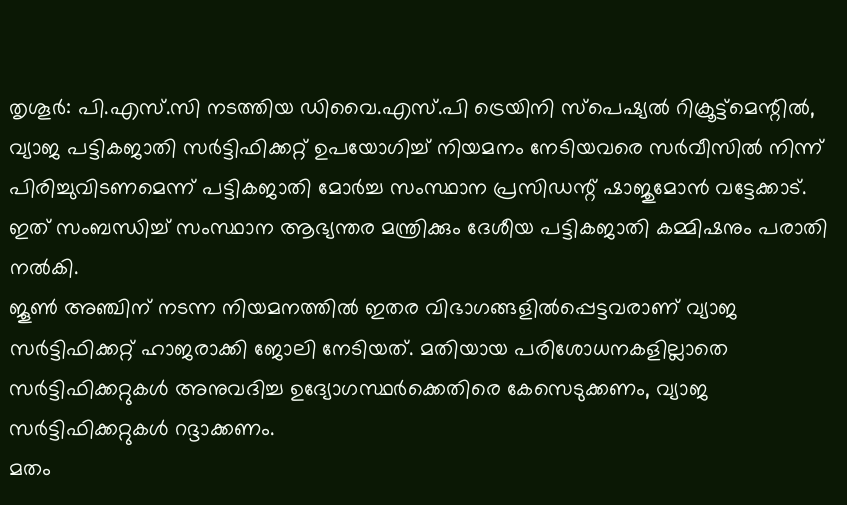തൃശൂർ: പി.എസ്.സി നടത്തിയ ഡിവൈ.എസ്.പി ട്രെയിനി സ്പെഷ്യൽ റിക്രൂട്ട്മെന്റിൽ, വ്യാജ പട്ടികജാതി സർട്ടിഫിക്കറ്റ് ഉപയോഗിച്ച് നിയമനം നേടിയവരെ സർവീസിൽ നിന്ന് പിരിച്ചുവിടണമെന്ന് പട്ടികജാതി മോർച്ച സംസ്ഥാന പ്രസിഡന്റ് ഷാജുമോൻ വട്ടേക്കാട്. ഇത് സംബന്ധിച്ച് സംസ്ഥാന ആഭ്യന്തര മന്ത്രിക്കും ദേശീയ പട്ടികജാതി കമ്മിഷനും പരാതി നൽകി.
ജൂൺ അഞ്ചിന് നടന്ന നിയമനത്തിൽ ഇതര വിഭാഗങ്ങളിൽപ്പെട്ടവരാണ് വ്യാജ സർട്ടിഫിക്കറ്റ് ഹാജരാക്കി ജോലി നേടിയത്. മതിയായ പരിശോധനകളില്ലാതെ സർട്ടിഫിക്കറ്റുകൾ അനുവദിച്ച ഉദ്യോഗസ്ഥർക്കെതിരെ കേസെടുക്കണം, വ്യാജ സർട്ടിഫിക്കറ്റുകൾ റദ്ദാക്കണം.
മതം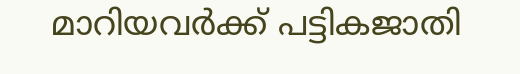മാറിയവർക്ക് പട്ടികജാതി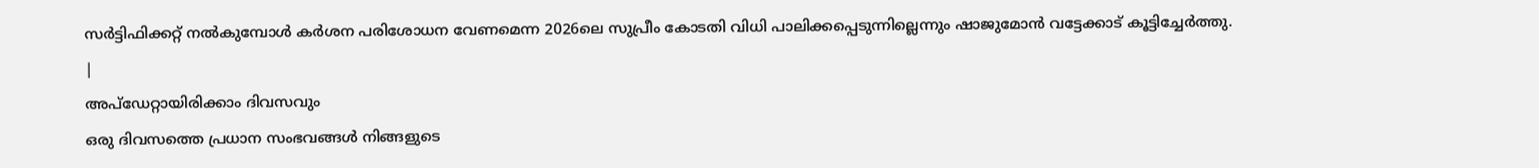സർട്ടിഫിക്കറ്റ് നൽകുമ്പോൾ കർശന പരിശോധന വേണമെന്ന 2026ലെ സുപ്രീം കോടതി വിധി പാലിക്കപ്പെടുന്നില്ലെന്നും ഷാജുമോൻ വട്ടേക്കാട് കൂട്ടിച്ചേർത്തു.
|
അപ്ഡേറ്റായിരിക്കാം ദിവസവും
ഒരു ദിവസത്തെ പ്രധാന സംഭവങ്ങൾ നിങ്ങളുടെ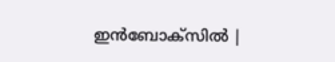ഇൻബോക്സിൽ |